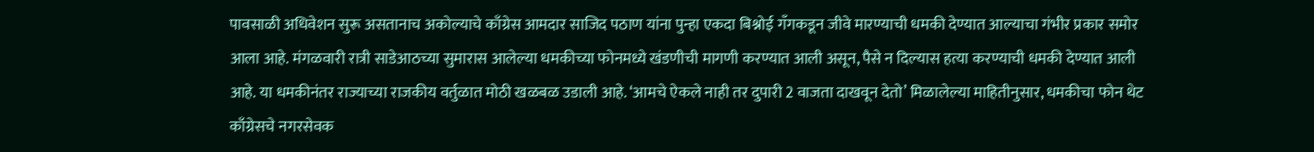पावसाळी अधिवेशन सुरू असतानाच अकोल्याचे काँग्रेस आमदार साजिद पठाण यांना पुन्हा एकदा बिश्नोई गँगकडून जीवे मारण्याची धमकी देण्यात आल्याचा गंभीर प्रकार समोर आला आहे. मंगळवारी रात्री साडेआठच्या सुमारास आलेल्या धमकीच्या फोनमध्ये खंडणीची मागणी करण्यात आली असून, पैसे न दिल्यास हत्या करण्याची धमकी देण्यात आली आहे. या धमकीनंतर राज्याच्या राजकीय वर्तुळात मोठी खळबळ उडाली आहे. ‘आमचे ऐकले नाही तर दुपारी 2 वाजता दाखवून देतो’ मिळालेल्या माहितीनुसार, धमकीचा फोन थेट काँग्रेसचे नगरसेवक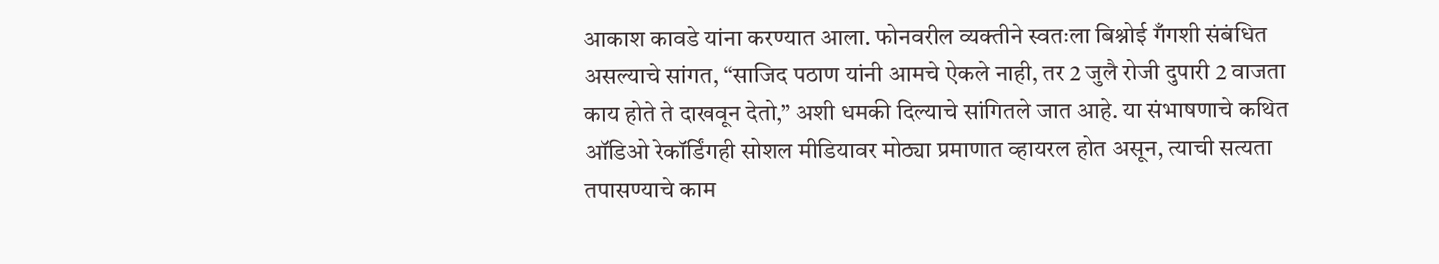आकाश कावडे यांना करण्यात आला. फोनवरील व्यक्तीने स्वतःला बिश्नोई गँगशी संबंधित असल्याचे सांगत, “साजिद पठाण यांनी आमचे ऐकले नाही, तर 2 जुलै रोजी दुपारी 2 वाजता काय होते ते दाखवून देतो,” अशी धमकी दिल्याचे सांगितले जात आहे. या संभाषणाचे कथित ऑडिओ रेकॉर्डिंगही सोशल मीडियावर मोठ्या प्रमाणात व्हायरल होत असून, त्याची सत्यता तपासण्याचे काम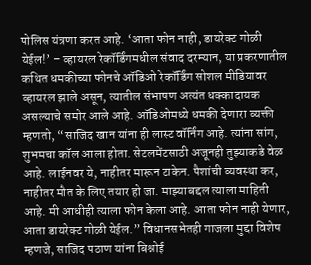पोलिस यंत्रणा करत आहे. ‘आता फोन नाही, डायरेक्ट गोळी येईल!’ – व्हायरल रेकॉर्डिंगमधील संवाद दरम्यान, या प्रकरणातील कथित धमकीच्या फोनचे ऑडिओ रेकॉर्डिंग सोशल मीडियावर व्हायरल झाले असून, त्यातील संभाषण अत्यंत धक्कादायक असल्याचे समोर आले आहे. ऑडिओमध्ये धमकी देणारा व्यक्ती म्हणतो, “साजिद खान यांना ही लास्ट वॉर्निंग आहे. त्यांना सांग, शुभमचा कॉल आला होता. सेटलमेंटसाठी अजूनही तुझ्याकडे वेळ आहे. लाईनवर ये, नाहीतर मारून टाकेन. पैशांची व्यवस्था कर, नाहीतर मौत के लिए तयार हो जा. माझ्याबद्दल त्याला माहिती आहे. मी आधीही त्याला फोन केला आहे. आता फोन नाही येणार, आता डायरेक्ट गोळी येईल.” विधानसभेतही गाजला मुद्दा विशेष म्हणजे, साजिद पठाण यांना बिश्नोई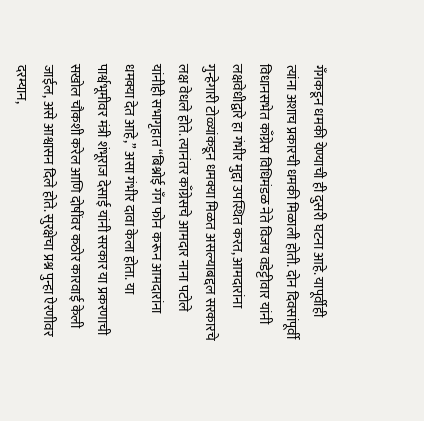गँगकडून धमकी येण्याची ही दुसरी घटना आहे. यापूर्वीही त्यांना अशाच प्रकारची धमकी मिळाली होती. दोन दिवसांपूर्वी विधानसभेत काँग्रेस विधिमंडळ नेते विजय वडेट्टीवार यांनी लक्षवेधीद्वारे हा गंभीर मुद्दा उपस्थित करत, आमदारांना गुन्हेगारी टोळ्यांकडून धमक्या मिळत असल्याबद्दल सरकारचे लक्ष वेधले होते. त्यानंतर काँग्रेसचे आमदार नाना पटोले यांनीही सभागृहात “बिश्नोई गँग फोन करून आमदारांना धमक्या देत आहे,” असा गंभीर दावा केला होता. या पार्श्वभूमीवर मंत्री शंभूराज देसाई यांनी सरकार या प्रकरणाची सखोल चौकशी करेल आणि दोषींवर कठोर कारवाई केली जाईल, असे आश्वासन दिले होते. सुरक्षेचा प्रश्न पुन्हा ऐरणीवर दरम्यान,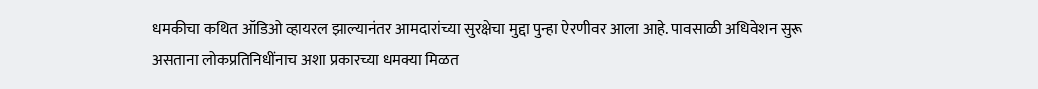धमकीचा कथित ऑडिओ व्हायरल झाल्यानंतर आमदारांच्या सुरक्षेचा मुद्दा पुन्हा ऐरणीवर आला आहे. पावसाळी अधिवेशन सुरू असताना लोकप्रतिनिधींनाच अशा प्रकारच्या धमक्या मिळत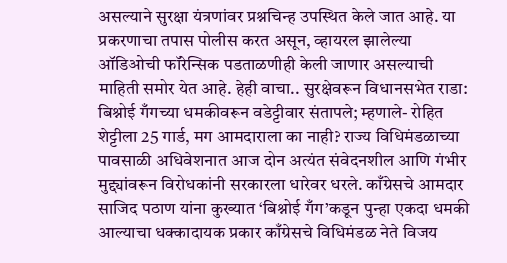असल्याने सुरक्षा यंत्रणांवर प्रश्नचिन्ह उपस्थित केले जात आहे. या प्रकरणाचा तपास पोलीस करत असून, व्हायरल झालेल्या ऑडिओची फॉरेन्सिक पडताळणीही केली जाणार असल्याची माहिती समोर येत आहे. हेही वाचा.. सुरक्षेवरून विधानसभेत राडा: बिश्नोई गँगच्या धमकीवरून वडेट्टीवार संतापले; म्हणाले- रोहित शेट्टीला 25 गार्ड, मग आमदाराला का नाही? राज्य विधिमंडळाच्या पावसाळी अधिवेशनात आज दोन अत्यंत संवेदनशील आणि गंभीर मुद्द्यांवरून विरोधकांनी सरकारला धारेवर धरले. काँग्रेसचे आमदार साजिद पठाण यांना कुख्यात ‘बिश्नोई गँग’कडून पुन्हा एकदा धमकी आल्याचा धक्कादायक प्रकार काँग्रेसचे विधिमंडळ नेते विजय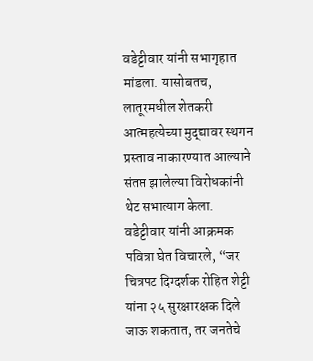वडेट्टीवार यांनी सभागृहात मांडला. यासोबतच, लातूरमधील शेतकरी आत्महत्येच्या मुद्द्यावर स्थगन प्रस्ताव नाकारण्यात आल्याने संतप्त झालेल्या विरोधकांनी थेट सभात्याग केला. वडेट्टीवार यांनी आक्रमक पवित्रा घेत विचारले, “जर चित्रपट दिग्दर्शक रोहित शेट्टी यांना २५ सुरक्षारक्षक दिले जाऊ शकतात, तर जनतेचे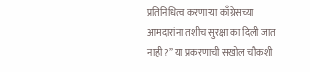प्रतिनिधित्व करणाऱ्या काँग्रेसच्या आमदारांना तशीच सुरक्षा का दिली जात नाही?” या प्रकरणाची सखोल चौकशी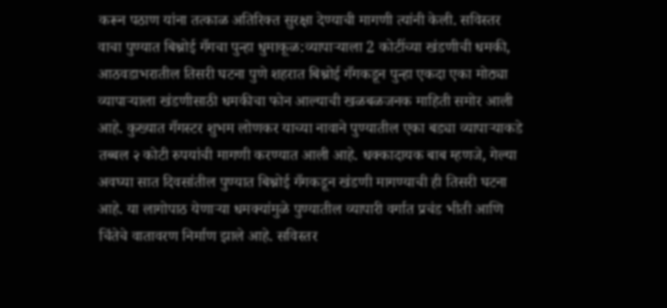करून पठाण यांना तत्काळ अतिरिक्त सुरक्षा देण्याची मागणी त्यांनी केली. सविस्तर वाचा पुण्यात बिश्नोई गँगचा पुन्हा धुमाकूळ:व्यापाऱ्याला 2 कोटींच्या खंडणीची धमकी, आठवडाभरातील तिसरी घटना पुणे शहरात बिश्नोई गँगकडून पुन्हा एकदा एका मोठ्या व्यापाऱ्याला खंडणीसाठी धमकीचा फोन आल्याची खळबळजनक माहिती समोर आली आहे. कुख्यात गँगस्टर शुभम लोणकर याच्या नावाने पुण्यातील एका बड्या व्यापाऱ्याकडे तब्बल २ कोटी रुपयांची मागणी करण्यात आली आहे. धक्कादायक बाब म्हणजे, गेल्या अवघ्या सात दिवसांतील पुण्यात बिश्नोई गँगकडून खंडणी मागण्याची ही तिसरी घटना आहे. या लागोपाठ येणाऱ्या धमक्यांमुळे पुण्यातील व्यापारी वर्गात प्रचंड भीती आणि चिंतेचे वातावरण निर्माण झाले आहे. सविस्तर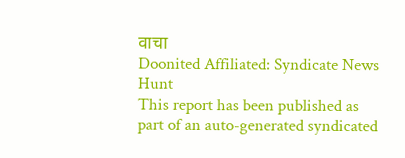वाचा
Doonited Affiliated: Syndicate News Hunt
This report has been published as part of an auto-generated syndicated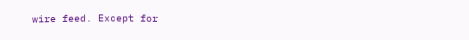wire feed. Except for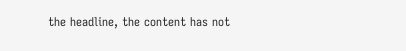the headline, the content has not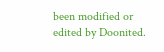been modified or edited by Doonited.